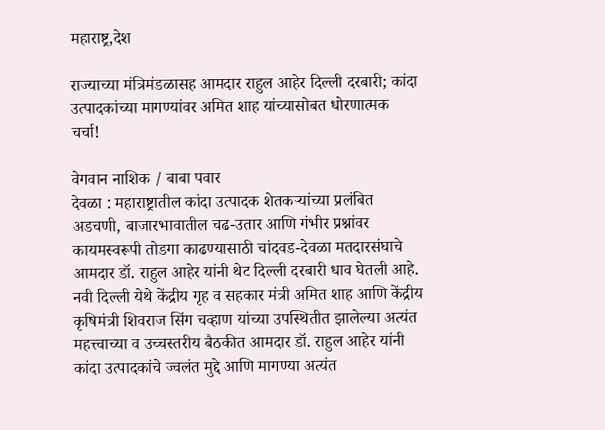महाराष्ट्र,देश

राज्याच्या मंत्रिमंडळासह आमदार राहुल आहेर दिल्ली दरबारी; कांदा उत्पादकांच्या मागण्यांवर अमित शाह यांच्यासोबत धोरणात्मक चर्चा!

वेगवान नाशिक / बाबा पवार
देवळा : महाराष्ट्रातील कांदा उत्पादक शेतकऱ्यांच्या प्रलंबित अडचणी, बाजारभावातील चढ-उतार आणि गंभीर प्रश्नांवर कायमस्वरूपी तोडगा काढण्यासाठी चांदवड-देवळा मतदारसंघाचे आमदार डॉ. राहुल आहेर यांनी थेट दिल्ली दरबारी धाव घेतली आहे. नवी दिल्ली येथे केंद्रीय गृह व सहकार मंत्री अमित शाह आणि केंद्रीय कृषिमंत्री शिवराज सिंग चव्हाण यांच्या उपस्थितीत झालेल्या अत्यंत महत्त्वाच्या व उच्चस्तरीय बैठकीत आमदार डॉ. राहुल आहेर यांनी कांदा उत्पादकांचे ज्वलंत मुद्दे आणि मागण्या अत्यंत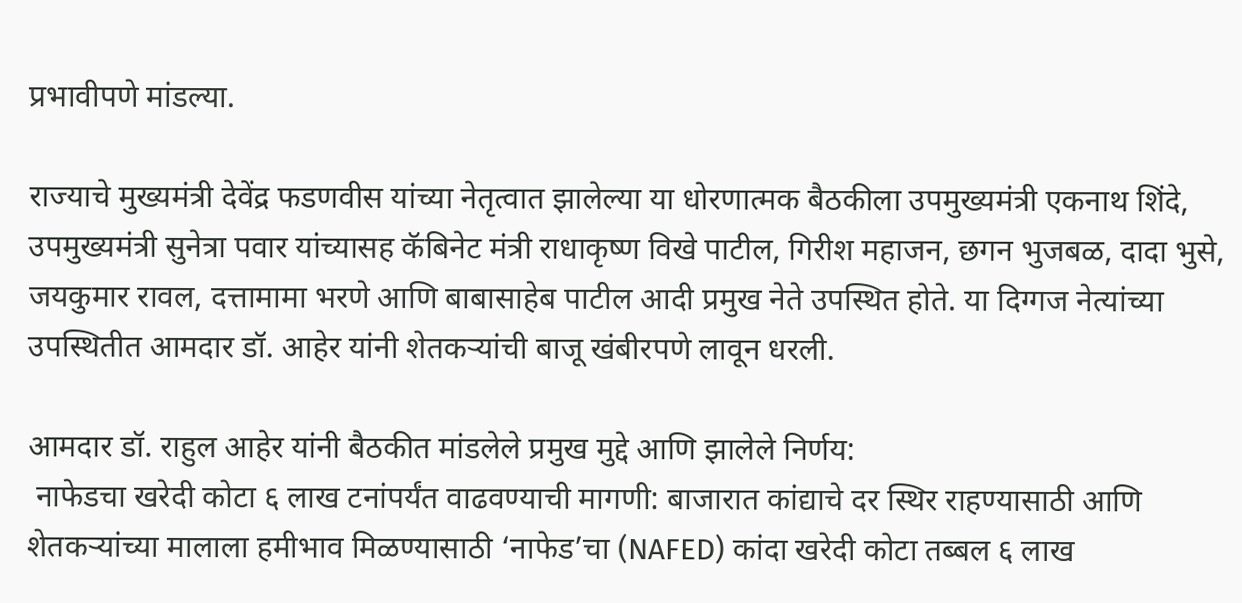प्रभावीपणे मांडल्या.

राज्याचे मुख्यमंत्री देवेंद्र फडणवीस यांच्या नेतृत्वात झालेल्या या धोरणात्मक बैठकीला उपमुख्यमंत्री एकनाथ शिंदे, उपमुख्यमंत्री सुनेत्रा पवार यांच्यासह कॅबिनेट मंत्री राधाकृष्ण विखे पाटील, गिरीश महाजन, छगन भुजबळ, दादा भुसे, जयकुमार रावल, दत्तामामा भरणे आणि बाबासाहेब पाटील आदी प्रमुख नेते उपस्थित होते. या दिग्गज नेत्यांच्या उपस्थितीत आमदार डॉ. आहेर यांनी शेतकऱ्यांची बाजू खंबीरपणे लावून धरली.

आमदार डॉ. राहुल आहेर यांनी बैठकीत मांडलेले प्रमुख मुद्दे आणि झालेले निर्णय:
 नाफेडचा खरेदी कोटा ६ लाख टनांपर्यंत वाढवण्याची मागणी: बाजारात कांद्याचे दर स्थिर राहण्यासाठी आणि शेतकऱ्यांच्या मालाला हमीभाव मिळण्यासाठी ‘नाफेड’चा (NAFED) कांदा खरेदी कोटा तब्बल ६ लाख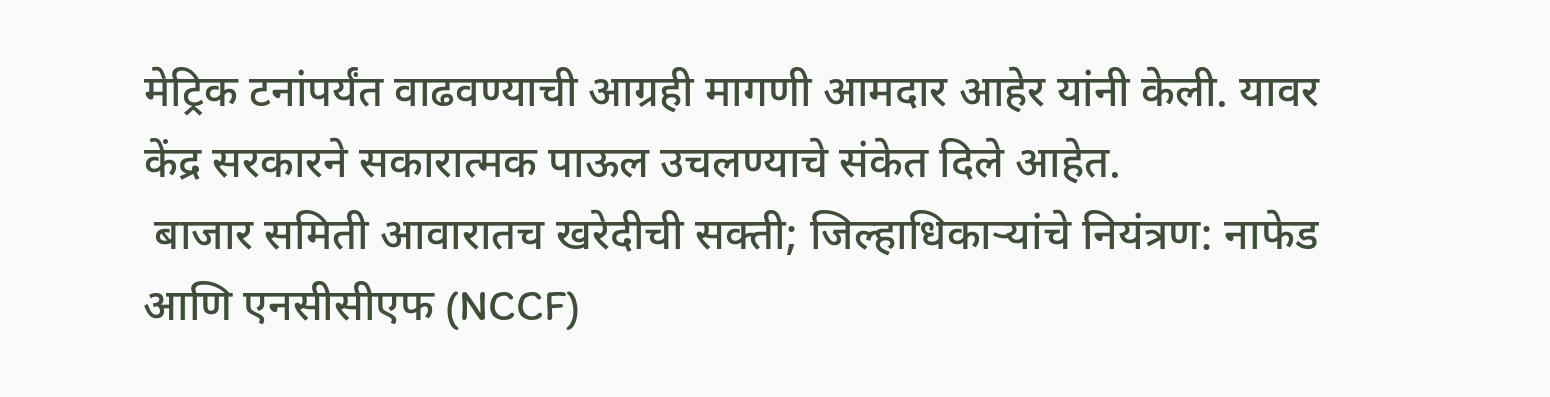मेट्रिक टनांपर्यंत वाढवण्याची आग्रही मागणी आमदार आहेर यांनी केली. यावर केंद्र सरकारने सकारात्मक पाऊल उचलण्याचे संकेत दिले आहेत.
 बाजार समिती आवारातच खरेदीची सक्ती; जिल्हाधिकाऱ्यांचे नियंत्रण: नाफेड आणि एनसीसीएफ (NCCF)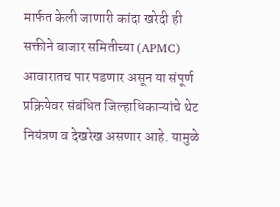मार्फत केली जाणारी कांदा खरेदी ही सक्तीने बाजार समितीच्या (APMC) आवारातच पार पडणार असून या संपूर्ण प्रक्रियेवर संबंधित जिल्हाधिकाऱ्यांचे थेट नियंत्रण व देखरेख असणार आहे. यामुळे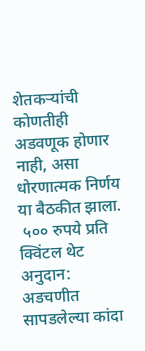शेतकऱ्यांची कोणतीही अडवणूक होणार नाही, असा धोरणात्मक निर्णय या बैठकीत झाला.
 ५०० रुपये प्रति क्विंटल थेट अनुदान: अडचणीत सापडलेल्या कांदा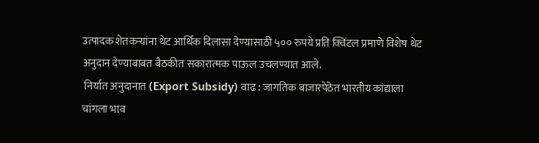उत्पादक शेतकऱ्यांना थेट आर्थिक दिलासा देण्यासाठी ५०० रुपये प्रति क्विंटल प्रमाणे विशेष थेट अनुदान देण्याबाबत बैठकीत सकारात्मक पाऊल उचलण्यात आले.
 निर्यात अनुदानात (Export Subsidy) वाढ: जागतिक बाजारपेठेत भारतीय कांद्याला चांगला भाव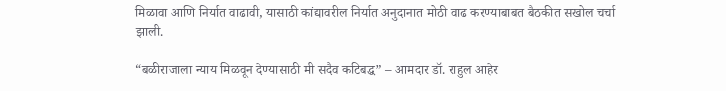मिळावा आणि निर्यात वाढावी, यासाठी कांद्यावरील निर्यात अनुदानात मोठी वाढ करण्याबाबत बैठकीत सखोल चर्चा झाली.

“बळीराजाला न्याय मिळवून देण्यासाठी मी सदैव कटिबद्ध” – आमदार डॉ. राहुल आहेर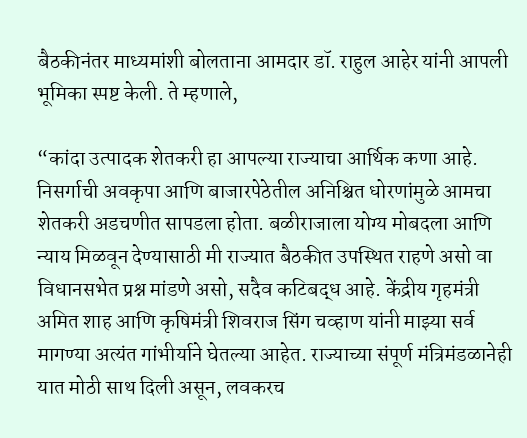बैठकीनंतर माध्यमांशी बोलताना आमदार डॉ. राहुल आहेर यांनी आपली भूमिका स्पष्ट केली. ते म्हणाले,

“कांदा उत्पादक शेतकरी हा आपल्या राज्याचा आर्थिक कणा आहे. निसर्गाची अवकृपा आणि बाजारपेठेतील अनिश्चित धोरणांमुळे आमचा शेतकरी अडचणीत सापडला होता. बळीराजाला योग्य मोबदला आणि न्याय मिळवून देण्यासाठी मी राज्यात बैठकीत उपस्थित राहणे असो वा विधानसभेत प्रश्न मांडणे असो, सदैव कटिबद्ध आहे. केंद्रीय गृहमंत्री अमित शाह आणि कृषिमंत्री शिवराज सिंग चव्हाण यांनी माझ्या सर्व मागण्या अत्यंत गांभीर्याने घेतल्या आहेत. राज्याच्या संपूर्ण मंत्रिमंडळानेही यात मोठी साथ दिली असून, लवकरच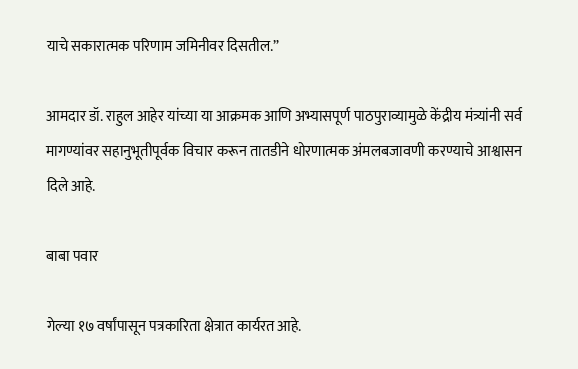याचे सकारात्मक परिणाम जमिनीवर दिसतील.”

आमदार डॉ. राहुल आहेर यांच्या या आक्रमक आणि अभ्यासपूर्ण पाठपुराव्यामुळे केंद्रीय मंत्र्यांनी सर्व मागण्यांवर सहानुभूतीपूर्वक विचार करून तातडीने धोरणात्मक अंमलबजावणी करण्याचे आश्वासन दिले आहे.

बाबा पवार

गेल्या १७ वर्षांपासून पत्रकारिता क्षेत्रात कार्यरत आहे.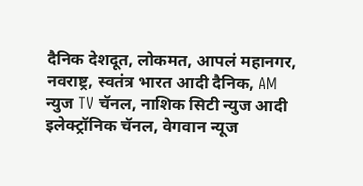दैनिक देशदूत, लोकमत, आपलं महानगर, नवराष्ट्र, स्वतंत्र भारत आदी दैनिक, AM न्युज TV चॅनल, नाशिक सिटी न्युज आदी इलेक्ट्रॉनिक चॅनल, वेगवान न्यूज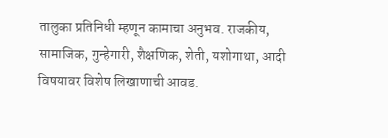तालुका प्रतिनिधी म्हणून कामाचा अनुभव. राजकीय, सामाजिक, गुन्हेगारी, शैक्षणिक, शेती, यशोगाथा, आदी विषयावर विशेष लिखाणाची आवड.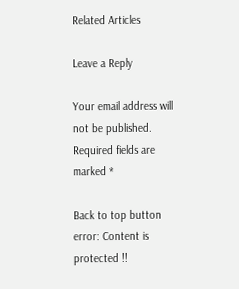Related Articles

Leave a Reply

Your email address will not be published. Required fields are marked *

Back to top button
error: Content is protected !!